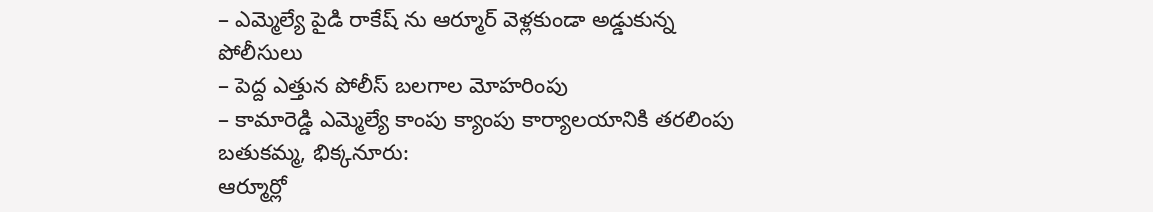– ఎమ్మెల్యే పైడి రాకేష్ ను ఆర్మూర్ వెళ్లకుండా అడ్డుకున్న పోలీసులు
– పెద్ద ఎత్తున పోలీస్ బలగాల మోహరింపు
– కామారెడ్డి ఎమ్మెల్యే కాంపు క్యాంపు కార్యాలయానికి తరలింపు
బతుకమ్మ, భిక్కనూరు:
ఆర్మూర్లో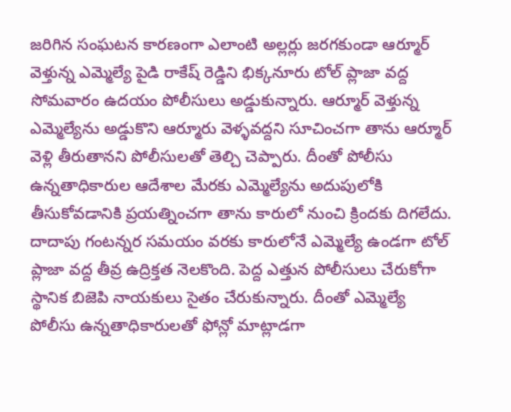జరిగిన సంఘటన కారణంగా ఎలాంటి అల్లర్లు జరగకుండా ఆర్మూర్ వెళ్తున్న ఎమ్మెల్యే పైడి రాకేష్ రెడ్డిని భిక్కనూరు టోల్ ప్లాజా వద్ద సోమవారం ఉదయం పోలీసులు అడ్డుకున్నారు. ఆర్మూర్ వెళ్తున్న ఎమ్మెల్యేను అడ్డుకొని ఆర్మూరు వెళ్ళవద్దని సూచించగా తాను ఆర్మూర్ వెళ్లి తీరుతానని పోలీసులతో తెల్చి చెప్పారు. దీంతో పోలీసు ఉన్నతాధికారుల ఆదేశాల మేరకు ఎమ్మెల్యేను అదుపులోకి తీసుకోవడానికి ప్రయత్నించగా తాను కారులో నుంచి క్రిందకు దిగలేదు. దాదాపు గంటన్నర సమయం వరకు కారులోనే ఎమ్మెల్యే ఉండగా టోల్ ప్లాజా వద్ద తీవ్ర ఉద్రిక్తత నెలకొంది. పెద్ద ఎత్తున పోలీసులు చేరుకోగా స్థానిక బిజెపి నాయకులు సైతం చేరుకున్నారు. దీంతో ఎమ్మెల్యే పోలీసు ఉన్నతాధికారులతో ఫోన్లో మాట్లాడగా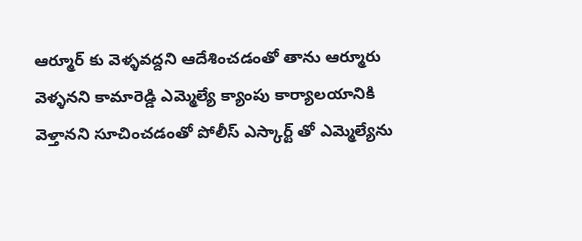ఆర్మూర్ కు వెళ్ళవద్దని ఆదేశించడంతో తాను ఆర్మూరు వెళ్ళనని కామారెడ్డి ఎమ్మెల్యే క్యాంపు కార్యాలయానికి వెళ్తానని సూచించడంతో పోలీస్ ఎస్కార్ట్ తో ఎమ్మెల్యేను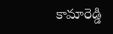కామారెడ్డి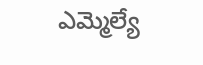ఎమ్మెల్యే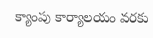క్యాంపు కార్యాలయం వరకు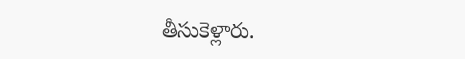తీసుకెళ్లారు.